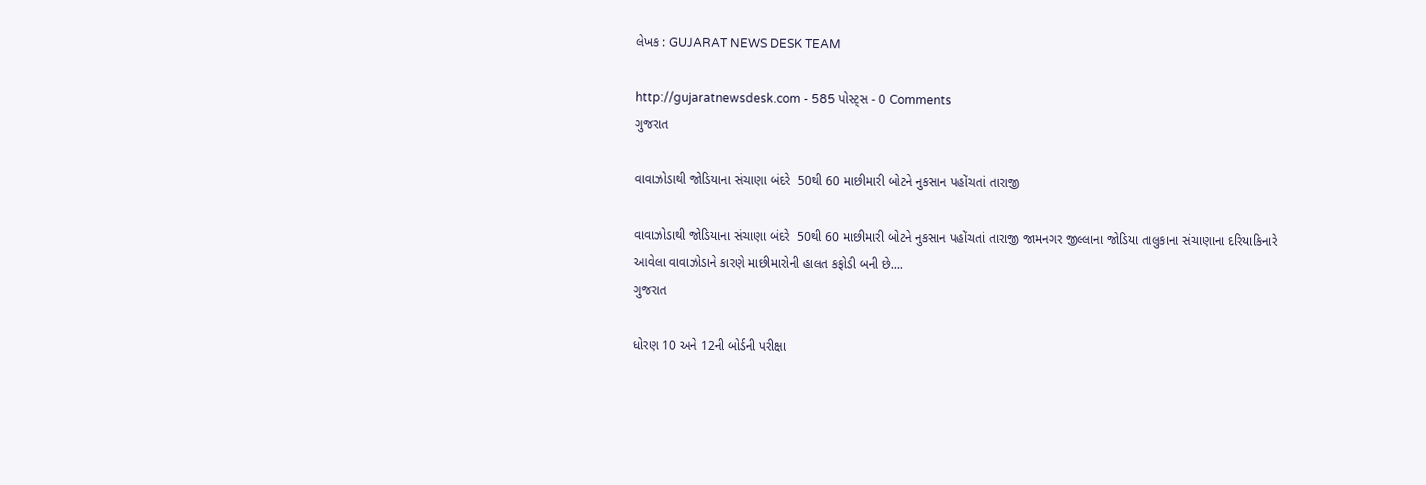લેખક : GUJARAT NEWS DESK TEAM

http://gujaratnewsdesk.com - 585 પોસ્ટ્સ - 0 Comments
ગુજરાત

વાવાઝોડાથી જોડિયાના સંચાણા બંદરે  50થી 60 માછીમારી બોટને નુકસાન પહોંચતાં તારાજી

વાવાઝોડાથી જોડિયાના સંચાણા બંદરે  50થી 60 માછીમારી બોટને નુકસાન પહોંચતાં તારાજી જામનગર જીલ્લાના જોડિયા તાલુકાના સંચાણાના દરિયાકિનારે આવેલા વાવાઝોડાને કારણે માછીમારોની હાલત કફોડી બની છે....
ગુજરાત

ધોરણ 10 અને 12ની બોર્ડની પરીક્ષા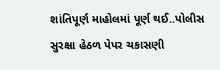શાંતિપૂર્ણ માહોલમાં પૂર્ણ થઈ..પોલીસ સુરક્ષા હેઠળ પેપર ચકાસણી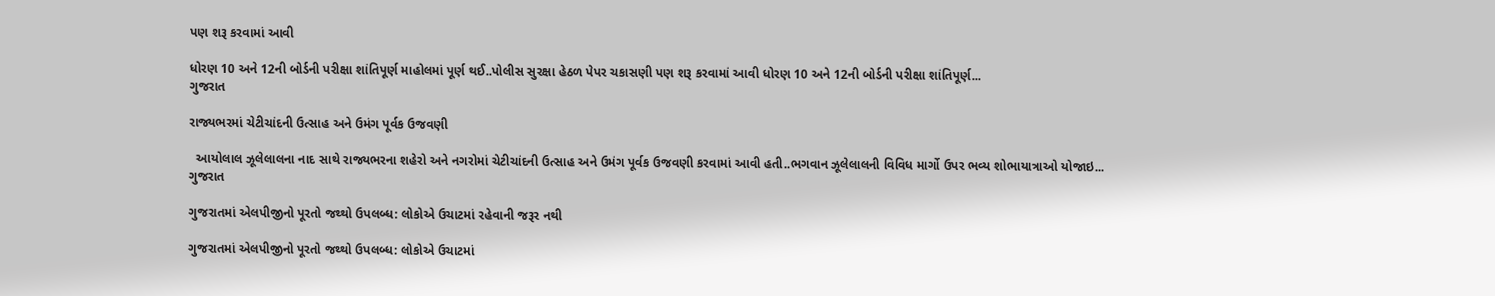પણ શરૂ કરવામાં આવી

ધોરણ 10 અને 12ની બોર્ડની પરીક્ષા શાંતિપૂર્ણ માહોલમાં પૂર્ણ થઈ..પોલીસ સુરક્ષા હેઠળ પેપર ચકાસણી પણ શરૂ કરવામાં આવી ધોરણ 10 અને 12ની બોર્ડની પરીક્ષા શાંતિપૂર્ણ...
ગુજરાત

રાજ્યભરમાં ચેટીચાંદની ઉત્સાહ અને ઉમંગ પૂર્વક ઉજવણી

  આયોલાલ ઝૂલેલાલના નાદ સાથે રાજ્યભરના શહેરો અને નગરોમાં ચેટીચાંદની ઉત્સાહ અને ઉમંગ પૂર્વક ઉજવણી કરવામાં આવી હતી..ભગવાન ઝૂલેલાલની વિવિધ માર્ગો ઉપર ભવ્ય શોભાયાત્રાઓ યોજાઇ...
ગુજરાત

ગુજરાતમાં એલપીજીનો પૂરતો જથ્થો ઉપલબ્ધ: લોકોએ ઉચાટમાં રહેવાની જરૂર નથી

ગુજરાતમાં એલપીજીનો પૂરતો જથ્થો ઉપલબ્ધ: લોકોએ ઉચાટમાં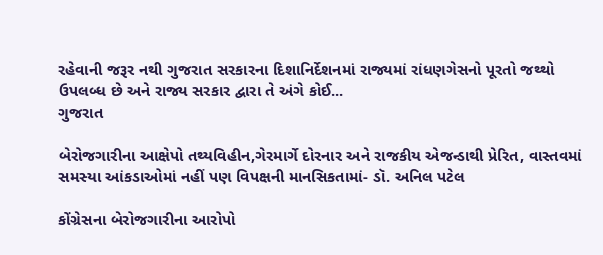રહેવાની જરૂર નથી ગુજરાત સરકારના દિશાનિર્દેશનમાં રાજ્યમાં રાંધણગેસનો પૂરતો જથ્થો ઉપલબ્ધ છે અને રાજ્ય સરકાર દ્વારા તે અંગે કોઈ...
ગુજરાત

બેરોજગારીના આક્ષેપો તથ્યવિહીન,ગેરમાર્ગે દોરનાર અને રાજકીય એજન્ડાથી પ્રેરિત, વાસ્તવમાં સમસ્યા આંકડાઓમાં નહીં પણ વિપક્ષની માનસિકતામાં- ડૉ. અનિલ પટેલ

કોંગ્રેસના બેરોજગારીના આરોપો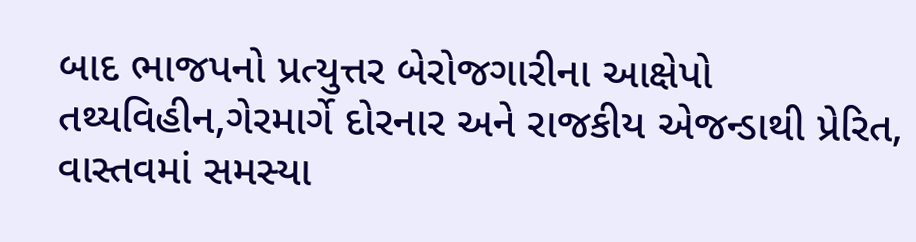બાદ ભાજપનો પ્રત્યુત્તર બેરોજગારીના આક્ષેપો તથ્યવિહીન,ગેરમાર્ગે દોરનાર અને રાજકીય એજન્ડાથી પ્રેરિત, વાસ્તવમાં સમસ્યા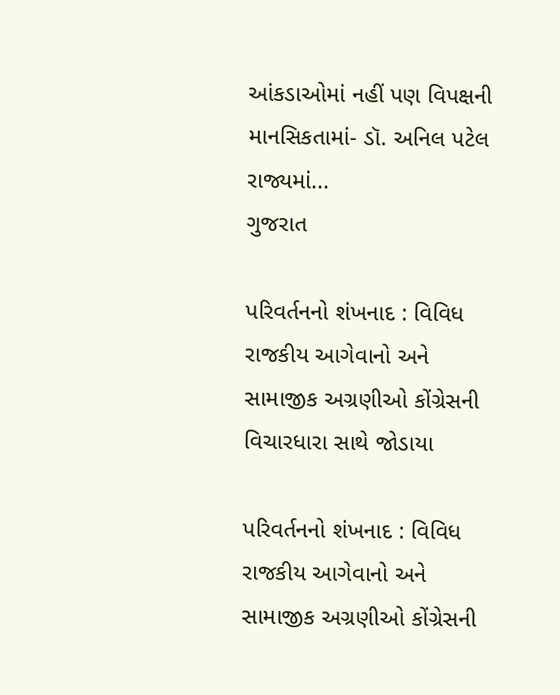આંકડાઓમાં નહીં પણ વિપક્ષની માનસિકતામાં- ડૉ. અનિલ પટેલ રાજ્યમાં...
ગુજરાત

પરિવર્તનનો શંખનાદ : વિવિધ રાજકીય આગેવાનો અને સામાજીક અગ્રણીઓ કોંગ્રેસની વિચારધારા સાથે જોડાયા

પરિવર્તનનો શંખનાદ : વિવિધ રાજકીય આગેવાનો અને સામાજીક અગ્રણીઓ કોંગ્રેસની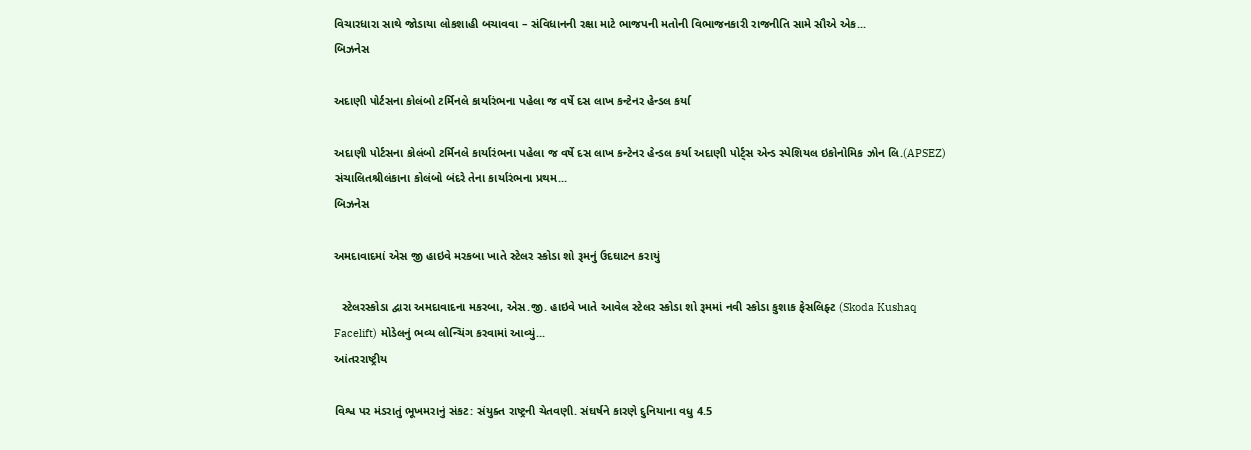વિચારધારા સાથે જોડાયા લોકશાહી બચાવવા – સંવિધાનની રક્ષા માટે ભાજપની મતોની વિભાજનકારી રાજનીતિ સામે સૌએ એક...
બિઝનેસ

અદાણી પોર્ટસના કોલંબો ટર્મિનલે કાર્યારંભના પહેલા જ વર્ષે દસ લાખ કન્ટેનર હેન્ડલ કર્યા

અદાણી પોર્ટસના કોલંબો ટર્મિનલે કાર્યારંભના પહેલા જ વર્ષે દસ લાખ કન્ટેનર હેન્ડલ કર્યા અદાણી પોર્ટ્સ એન્ડ સ્પેશિયલ ઇકોનોમિક ઝોન લિ.(APSEZ) સંચાલિતશ્રીલંકાના કોલંબો બંદરે તેના કાર્યારંભના પ્રથમ...
બિઝનેસ

અમદાવાદમાં એસ જી હાઇવે મરકબા ખાતે સ્ટેલર સ્કોડા શો રૂમનું ઉદઘાટન કરાયું

  સ્ટેલરસ્કોડા દ્વારા અમદાવાદના મકરબા, એસ.જી. હાઇવે ખાતે આવેલ સ્ટેલર સ્કોડા શો રૂમમાં નવી સ્કોડા કુશાક ફેસલિફ્ટ (Skoda Kushaq Facelift) મોડેલનું ભવ્ય લોન્ચિંગ કરવામાં આવ્યું...
આંતરરાષ્ટ્રીય

વિશ્વ પર મંડરાતું ભૂખમરાનું સંકટ: સંયુક્ત રાષ્ટ્રની ચેતવણી. સંઘર્ષને કારણે દુનિયાના વધુ 4.5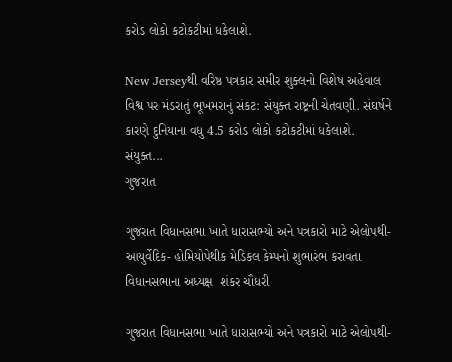કરોડ લોકો કટોકટીમાં ધકેલાશે.

New Jerseyથી વરિષ્ઠ પત્રકાર સમીર શુક્લનો વિશેષ અહેવાલ વિશ્વ પર મંડરાતું ભૂખમરાનું સંકટ: સંયુક્ત રાષ્ટ્રની ચેતવણી. સંઘર્ષને કારણે દુનિયાના વધુ 4.5 કરોડ લોકો કટોકટીમાં ધકેલાશે. સંયુક્ત...
ગુજરાત

ગુજરાત વિધાનસભા ખાતે ધારાસભ્યો અને પત્રકારો માટે એલોપથી- આયુર્વેદિક- હોમિયોપેથીક મેડિકલ કેમ્પનો શુભારંભ કરાવતા વિધાનસભાના અધ્યક્ષ  શંકર ચૌધરી

ગુજરાત વિધાનસભા ખાતે ધારાસભ્યો અને પત્રકારો માટે એલોપથી-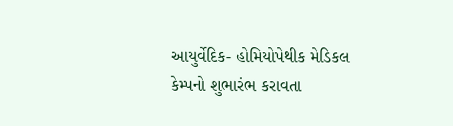આયુર્વેદિક- હોમિયોપેથીક મેડિકલ કેમ્પનો શુભારંભ કરાવતા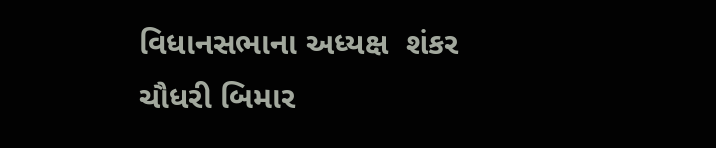વિધાનસભાના અધ્યક્ષ  શંકર ચૌધરી બિમાર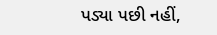પડ્યા પછી નહીં,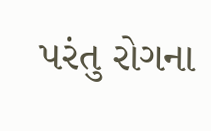પરંતુ રોગના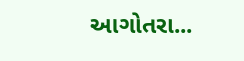આગોતરા...